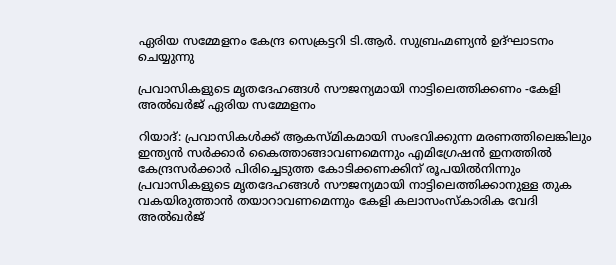ഏരിയ സമ്മേളനം കേന്ദ്ര സെക്രട്ടറി ടി.ആർ. സുബ്രഹ്മണ്യൻ ഉദ്ഘാടനം ചെയ്യുന്നു

പ്രവാസികളുടെ മൃതദേഹങ്ങൾ സൗജന്യമായി നാട്ടിലെത്തിക്കണം -കേളി അൽഖർജ് ഏരിയ സമ്മേളനം

റിയാദ്: പ്രവാസികൾക്ക് ആകസ്മികമായി സംഭവിക്കുന്ന മരണത്തിലെങ്കിലും ഇന്ത്യൻ സർക്കാർ കൈത്താങ്ങാവണമെന്നും എമിഗ്രേഷൻ ഇനത്തിൽ കേന്ദ്രസർക്കാർ പിരിച്ചെടുത്ത കോടിക്കണക്കിന് രൂപയിൽനിന്നും പ്രവാസികളുടെ മൃതദേഹങ്ങൾ സൗജന്യമായി നാട്ടിലെത്തിക്കാനുള്ള തുക വകയിരുത്താൻ തയാറാവണമെന്നും കേളി കലാസംസ്കാരിക വേദി അൽഖർജ്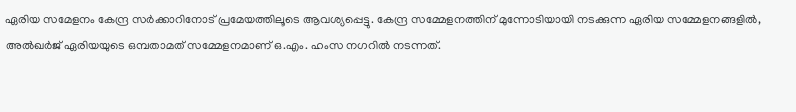ഏരിയ സമേളനം കേന്ദ്ര സർക്കാറിനോട് പ്രമേയത്തിലൂടെ ആവശ്യപ്പെട്ടു. കേന്ദ്ര സമ്മേളനത്തിന് മുന്നോടിയായി നടക്കുന്ന ഏരിയ സമ്മേളനങ്ങളിൽ, അൽഖർജ് ഏരിയയുടെ ഒമ്പതാമത് സമ്മേളനമാണ് ഒ.എം. ഹംസ നഗറിൽ നടന്നത്.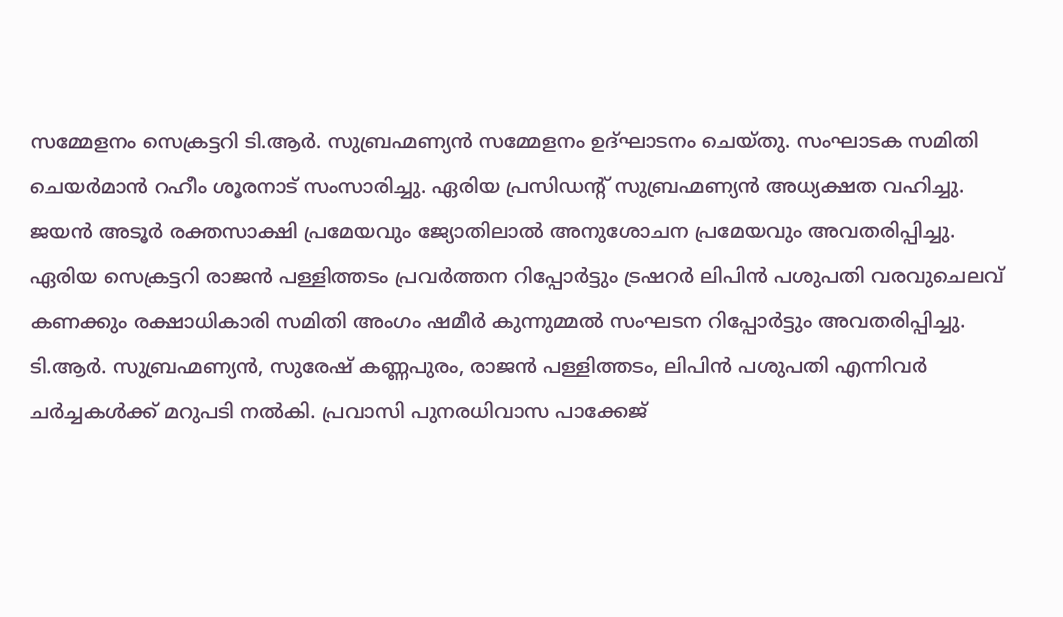സമ്മേളനം സെക്രട്ടറി ടി.ആർ. സുബ്രഹ്മണ്യൻ സമ്മേളനം ഉദ്ഘാടനം ചെയ്തു. സംഘാടക സമിതി ചെയർമാൻ റഹീം ശൂരനാട് സംസാരിച്ചു. ഏരിയ പ്രസിഡന്റ് സുബ്രഹ്മണ്യൻ അധ്യക്ഷത വഹിച്ചു. ജയൻ അടൂർ രക്തസാക്ഷി പ്രമേയവും ജ്യോതിലാൽ അനുശോചന പ്രമേയവും അവതരിപ്പിച്ചു. ഏരിയ സെക്രട്ടറി രാജൻ പള്ളിത്തടം പ്രവർത്തന റിപ്പോർട്ടും ട്രഷറർ ലിപിൻ പശുപതി വരവുചെലവ് കണക്കും രക്ഷാധികാരി സമിതി അംഗം ഷമീർ കുന്നുമ്മൽ സംഘടന റിപ്പോർട്ടും അവതരിപ്പിച്ചു. ടി.ആർ. സുബ്രഹ്മണ്യൻ, സുരേഷ് കണ്ണപുരം, രാജൻ പള്ളിത്തടം, ലിപിൻ പശുപതി എന്നിവർ ചർച്ചകൾക്ക് മറുപടി നൽകി. പ്രവാസി പുനരധിവാസ പാക്കേജ്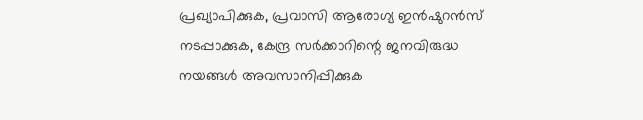പ്രഖ്യാപിക്കുക, പ്രവാസി ആരോഗ്യ ഇൻഷുറൻസ് നടപ്പാക്കുക, കേന്ദ്ര സർക്കാറിന്റെ ജനവിരുദ്ധ നയങ്ങൾ അവസാനിപ്പിക്കുക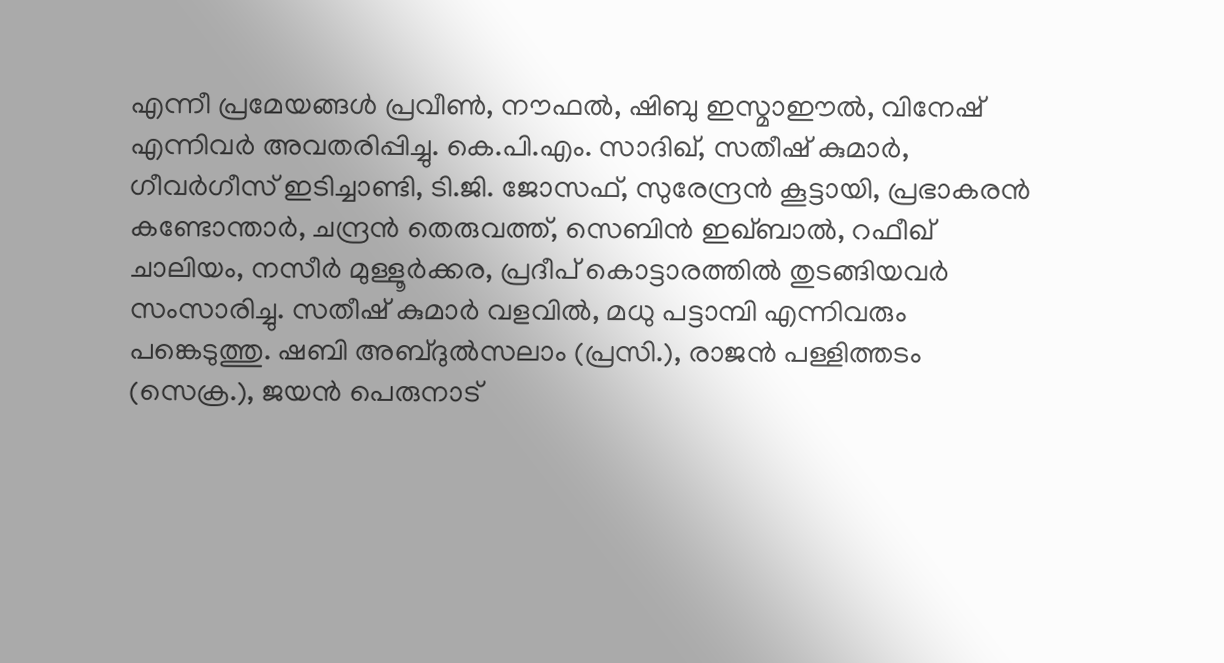എന്നീ പ്രമേയങ്ങൾ പ്രവീൺ, നൗഫൽ, ഷിബു ഇസ്മാഈൽ, വിനേഷ് എന്നിവർ അവതരിപ്പിച്ചു. കെ.പി.എം. സാദിഖ്, സതീഷ്‌ കുമാർ, ഗീവർഗീസ് ഇടിച്ചാണ്ടി, ടി.ജി. ജോസഫ്, സുരേന്ദ്രൻ കൂട്ടായി, പ്രഭാകരൻ കണ്ടോന്താർ, ചന്ദ്രൻ തെരുവത്ത്, സെബിൻ ഇഖ്ബാൽ, റഫീഖ് ചാലിയം, നസീർ മുള്ളൂർക്കര, പ്രദീപ് കൊട്ടാരത്തിൽ തുടങ്ങിയവർ സംസാരിച്ചു. സതീഷ് കുമാർ വളവിൽ, മധു പട്ടാമ്പി എന്നിവരും പങ്കെടുത്തു. ഷബി അബ്ദുൽസലാം (പ്രസി.), രാജൻ പള്ളിത്തടം (സെക്ര.), ജയൻ പെരുനാട്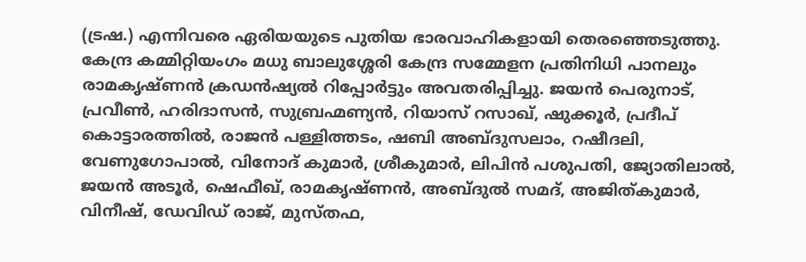(ട്രഷ.) എന്നിവരെ ഏരിയയുടെ പുതിയ ഭാരവാഹികളായി തെരഞ്ഞെടുത്തു. കേന്ദ്ര കമ്മിറ്റിയംഗം മധു ബാലുശ്ശേരി കേന്ദ്ര സമ്മേളന പ്രതിനിധി പാനലും രാമകൃഷ്ണൻ ക്രഡൻഷ്യൽ റിപ്പോർട്ടും അവതരിപ്പിച്ചു. ജയൻ പെരുനാട്, പ്രവീൺ, ഹരിദാസൻ, സുബ്രഹ്മണ്യൻ, റിയാസ് റസാഖ്, ഷുക്കൂർ, പ്രദീപ് കൊട്ടാരത്തിൽ, രാജൻ പള്ളിത്തടം, ഷബി അബ്ദുസലാം, റഷീദലി, വേണുഗോപാൽ, വിനോദ് കുമാർ, ശ്രീകുമാർ, ലിപിൻ പശുപതി, ജ്യോതിലാൽ, ജയൻ അടൂർ, ഷെഫീഖ്, രാമകൃഷ്ണൻ, അബ്ദുൽ സമദ്, അജിത്കുമാർ, വിനീഷ്, ഡേവിഡ് രാജ്, മുസ്തഫ,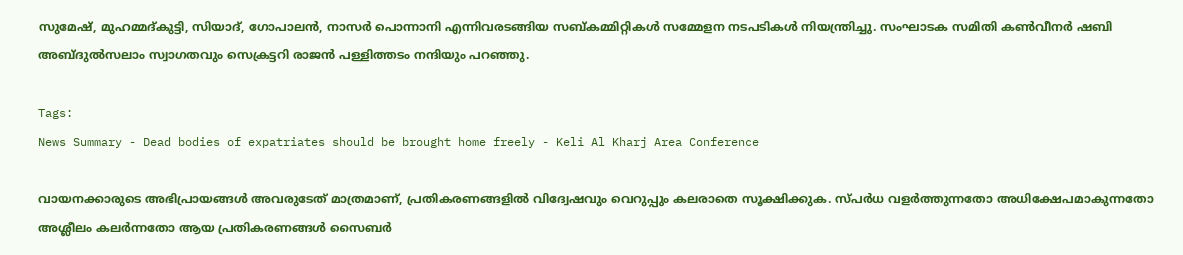സുമേഷ്, മുഹമ്മദ്കുട്ടി, സിയാദ്, ഗോപാലൻ, നാസർ പൊന്നാനി എന്നിവരടങ്ങിയ സബ്‌കമ്മിറ്റികൾ സമ്മേളന നടപടികൾ നിയന്ത്രിച്ചു. സംഘാടക സമിതി കൺവീനർ ഷബി അബ്ദുൽസലാം സ്വാഗതവും സെക്രട്ടറി രാജൻ പള്ളിത്തടം നന്ദിയും പറഞ്ഞു.

Tags:
News Summary - Dead bodies of expatriates should be brought home freely - Keli Al Kharj Area Conference

വായനക്കാരുടെ അഭിപ്രായങ്ങള്‍ അവരുടേത് മാത്രമാണ്, പ്രതികരണങ്ങളിൽ വിദ്വേഷവും വെറുപ്പും കലരാതെ സൂക്ഷിക്കുക. സ്പർധ വളർത്തുന്നതോ അധിക്ഷേപമാകുന്നതോ അശ്ലീലം കലർന്നതോ ആയ പ്രതികരണങ്ങൾ സൈബർ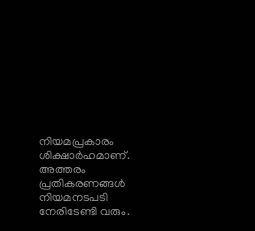നിയമപ്രകാരം ശിക്ഷാർഹമാണ്. അത്തരം പ്രതികരണങ്ങൾ നിയമനടപടി നേരിടേണ്ടി വരും.